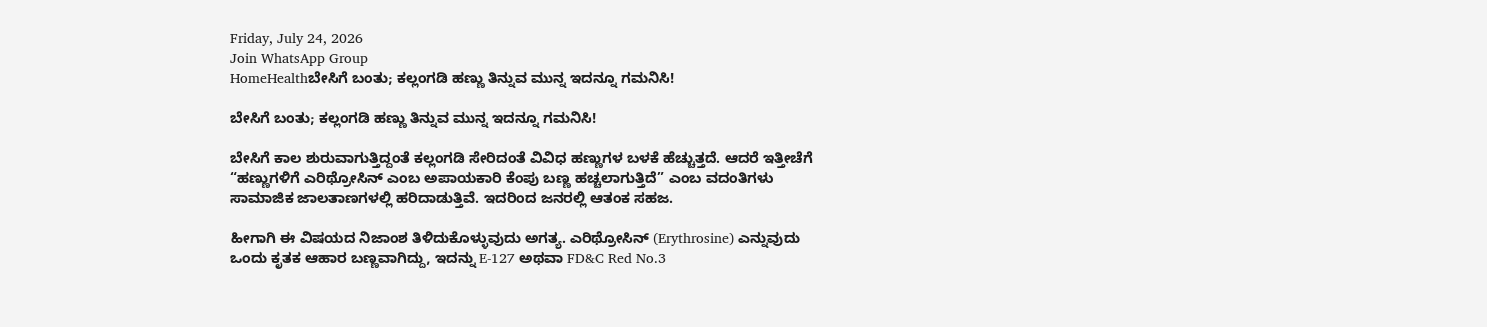Friday, July 24, 2026
Join WhatsApp Group
HomeHealthಬೇಸಿಗೆ ಬಂತು; ಕಲ್ಲಂಗಡಿ ಹಣ್ಣು ತಿನ್ನುವ ಮುನ್ನ ಇದನ್ನೂ ಗಮನಿಸಿ!

ಬೇಸಿಗೆ ಬಂತು; ಕಲ್ಲಂಗಡಿ ಹಣ್ಣು ತಿನ್ನುವ ಮುನ್ನ ಇದನ್ನೂ ಗಮನಿಸಿ!

ಬೇಸಿಗೆ ಕಾಲ ಶುರುವಾಗುತ್ತಿದ್ದಂತೆ ಕಲ್ಲಂಗಡಿ ಸೇರಿದಂತೆ ವಿವಿಧ ಹಣ್ಣುಗಳ ಬಳಕೆ ಹೆಚ್ಚುತ್ತದೆ. ಆದರೆ ಇತ್ತೀಚೆಗೆ “ಹಣ್ಣುಗಳಿಗೆ ಎರಿಥ್ರೋಸಿನ್ ಎಂಬ ಅಪಾಯಕಾರಿ ಕೆಂಪು ಬಣ್ಣ ಹಚ್ಚಲಾಗುತ್ತಿದೆ” ಎಂಬ ವದಂತಿಗಳು ಸಾಮಾಜಿಕ ಜಾಲತಾಣಗಳಲ್ಲಿ ಹರಿದಾಡುತ್ತಿವೆ. ಇದರಿಂದ ಜನರಲ್ಲಿ ಆತಂಕ ಸಹಜ.

ಹೀಗಾಗಿ ಈ ವಿಷಯದ ನಿಜಾಂಶ ತಿಳಿದುಕೊಳ್ಳುವುದು ಅಗತ್ಯ. ಎರಿಥ್ರೋಸಿನ್ (Erythrosine) ಎನ್ನುವುದು ಒಂದು ಕೃತಕ ಆಹಾರ ಬಣ್ಣವಾಗಿದ್ದು, ಇದನ್ನು E-127 ಅಥವಾ FD&C Red No.3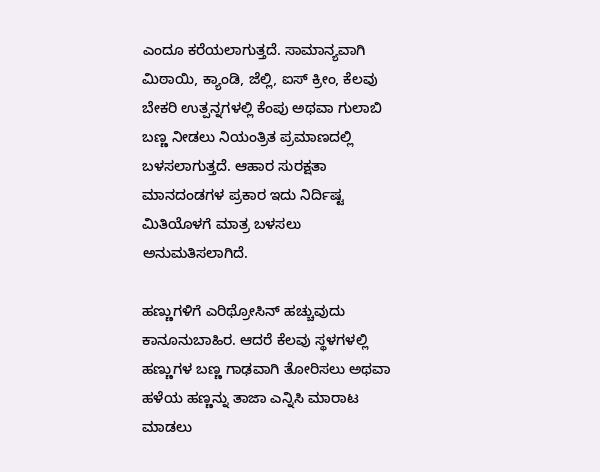ಎಂದೂ ಕರೆಯಲಾಗುತ್ತದೆ. ಸಾಮಾನ್ಯವಾಗಿ ಮಿಠಾಯಿ, ಕ್ಯಾಂಡಿ, ಜೆಲ್ಲಿ, ಐಸ್ ಕ್ರೀಂ, ಕೆಲವು ಬೇಕರಿ ಉತ್ಪನ್ನಗಳಲ್ಲಿ ಕೆಂಪು ಅಥವಾ ಗುಲಾಬಿ ಬಣ್ಣ ನೀಡಲು ನಿಯಂತ್ರಿತ ಪ್ರಮಾಣದಲ್ಲಿ ಬಳಸಲಾಗುತ್ತದೆ. ಆಹಾರ ಸುರಕ್ಷತಾ ಮಾನದಂಡಗಳ ಪ್ರಕಾರ ಇದು ನಿರ್ದಿಷ್ಟ ಮಿತಿಯೊಳಗೆ ಮಾತ್ರ ಬಳಸಲು ಅನುಮತಿಸಲಾಗಿದೆ.

ಹಣ್ಣುಗಳಿಗೆ ಎರಿಥ್ರೋಸಿನ್ ಹಚ್ಚುವುದು ಕಾನೂನುಬಾಹಿರ. ಆದರೆ ಕೆಲವು ಸ್ಥಳಗಳಲ್ಲಿ ಹಣ್ಣುಗಳ ಬಣ್ಣ ಗಾಢವಾಗಿ ತೋರಿಸಲು ಅಥವಾ ಹಳೆಯ ಹಣ್ಣನ್ನು ತಾಜಾ ಎನ್ನಿಸಿ ಮಾರಾಟ ಮಾಡಲು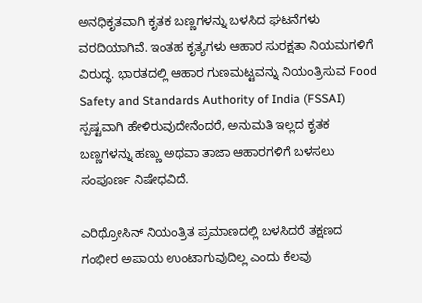ಅನಧಿಕೃತವಾಗಿ ಕೃತಕ ಬಣ್ಣಗಳನ್ನು ಬಳಸಿದ ಘಟನೆಗಳು ವರದಿಯಾಗಿವೆ. ಇಂತಹ ಕೃತ್ಯಗಳು ಆಹಾರ ಸುರಕ್ಷತಾ ನಿಯಮಗಳಿಗೆ ವಿರುದ್ಧ. ಭಾರತದಲ್ಲಿ ಆಹಾರ ಗುಣಮಟ್ಟವನ್ನು ನಿಯಂತ್ರಿಸುವ Food Safety and Standards Authority of India (FSSAI) ಸ್ಪಷ್ಟವಾಗಿ ಹೇಳಿರುವುದೇನೆಂದರೆ, ಅನುಮತಿ ಇಲ್ಲದ ಕೃತಕ ಬಣ್ಣಗಳನ್ನು ಹಣ್ಣು ಅಥವಾ ತಾಜಾ ಆಹಾರಗಳಿಗೆ ಬಳಸಲು ಸಂಪೂರ್ಣ ನಿಷೇಧವಿದೆ.

ಎರಿಥ್ರೋಸಿನ್ ನಿಯಂತ್ರಿತ ಪ್ರಮಾಣದಲ್ಲಿ ಬಳಸಿದರೆ ತಕ್ಷಣದ ಗಂಭೀರ ಅಪಾಯ ಉಂಟಾಗುವುದಿಲ್ಲ ಎಂದು ಕೆಲವು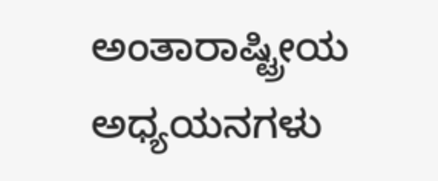ಅಂತಾರಾಷ್ಟ್ರೀಯ ಅಧ್ಯಯನಗಳು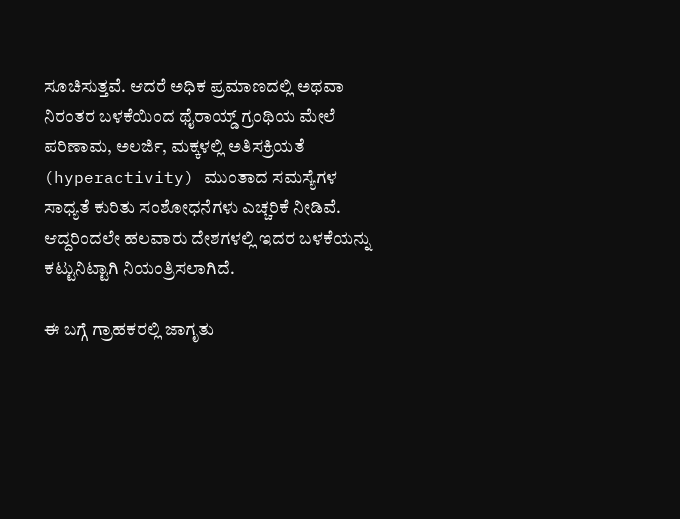ಸೂಚಿಸುತ್ತವೆ. ಆದರೆ ಅಧಿಕ ಪ್ರಮಾಣದಲ್ಲಿ ಅಥವಾ ನಿರಂತರ ಬಳಕೆಯಿಂದ ಥೈರಾಯ್ಡ್ ಗ್ರಂಥಿಯ ಮೇಲೆ ಪರಿಣಾಮ, ಅಲರ್ಜಿ, ಮಕ್ಕಳಲ್ಲಿ ಅತಿಸಕ್ರಿಯತೆ (hyperactivity) ಮುಂತಾದ ಸಮಸ್ಯೆಗಳ ಸಾಧ್ಯತೆ ಕುರಿತು ಸಂಶೋಧನೆಗಳು ಎಚ್ಚರಿಕೆ ನೀಡಿವೆ. ಆದ್ದರಿಂದಲೇ ಹಲವಾರು ದೇಶಗಳಲ್ಲಿ ಇದರ ಬಳಕೆಯನ್ನು ಕಟ್ಟುನಿಟ್ಟಾಗಿ ನಿಯಂತ್ರಿಸಲಾಗಿದೆ.

ಈ ಬಗ್ಗೆ ಗ್ರಾಹಕರಲ್ಲಿ ಜಾಗೃತು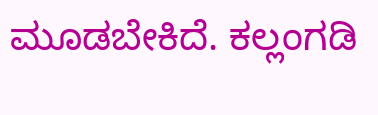ಮೂಡಬೇಕಿದೆ. ಕಲ್ಲಂಗಡಿ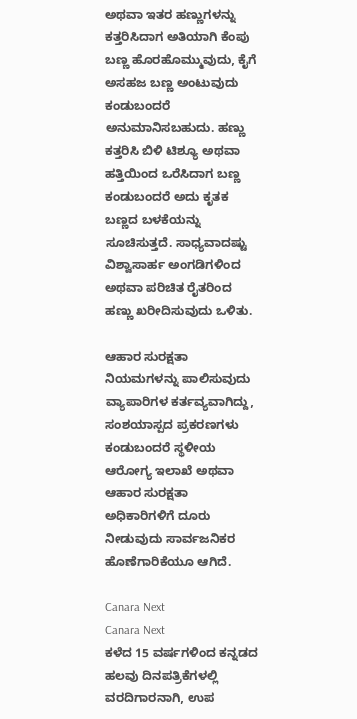ಅಥವಾ ಇತರ ಹಣ್ಣುಗಳನ್ನು ಕತ್ತರಿಸಿದಾಗ ಅತಿಯಾಗಿ ಕೆಂಪು ಬಣ್ಣ ಹೊರಹೊಮ್ಮುವುದು, ಕೈಗೆ ಅಸಹಜ ಬಣ್ಣ ಅಂಟುವುದು ಕಂಡುಬಂದರೆ ಅನುಮಾನಿಸಬಹುದು. ಹಣ್ಣು ಕತ್ತರಿಸಿ ಬಿಳಿ ಟಿಶ್ಯೂ ಅಥವಾ ಹತ್ತಿಯಿಂದ ಒರೆಸಿದಾಗ ಬಣ್ಣ ಕಂಡುಬಂದರೆ ಅದು ಕೃತಕ ಬಣ್ಣದ ಬಳಕೆಯನ್ನು ಸೂಚಿಸುತ್ತದೆ. ಸಾಧ್ಯವಾದಷ್ಟು ವಿಶ್ವಾಸಾರ್ಹ ಅಂಗಡಿಗಳಿಂದ ಅಥವಾ ಪರಿಚಿತ ರೈತರಿಂದ ಹಣ್ಣು ಖರೀದಿಸುವುದು ಒಳಿತು.

ಆಹಾರ ಸುರಕ್ಷತಾ ನಿಯಮಗಳನ್ನು ಪಾಲಿಸುವುದು ವ್ಯಾಪಾರಿಗಳ ಕರ್ತವ್ಯವಾಗಿದ್ದು, ಸಂಶಯಾಸ್ಪದ ಪ್ರಕರಣಗಳು ಕಂಡುಬಂದರೆ ಸ್ಥಳೀಯ ಆರೋಗ್ಯ ಇಲಾಖೆ ಅಥವಾ ಆಹಾರ ಸುರಕ್ಷತಾ ಅಧಿಕಾರಿಗಳಿಗೆ ದೂರು ನೀಡುವುದು ಸಾರ್ವಜನಿಕರ ಹೊಣೆಗಾರಿಕೆಯೂ ಆಗಿದೆ.

Canara Next
Canara Next
ಕಳೆದ 15 ವರ್ಷಗಳಿಂದ ಕನ್ನಡದ ಹಲವು ದಿನಪತ್ರಿಕೆಗಳಲ್ಲಿ ವರದಿಗಾರನಾಗಿ, ಉಪ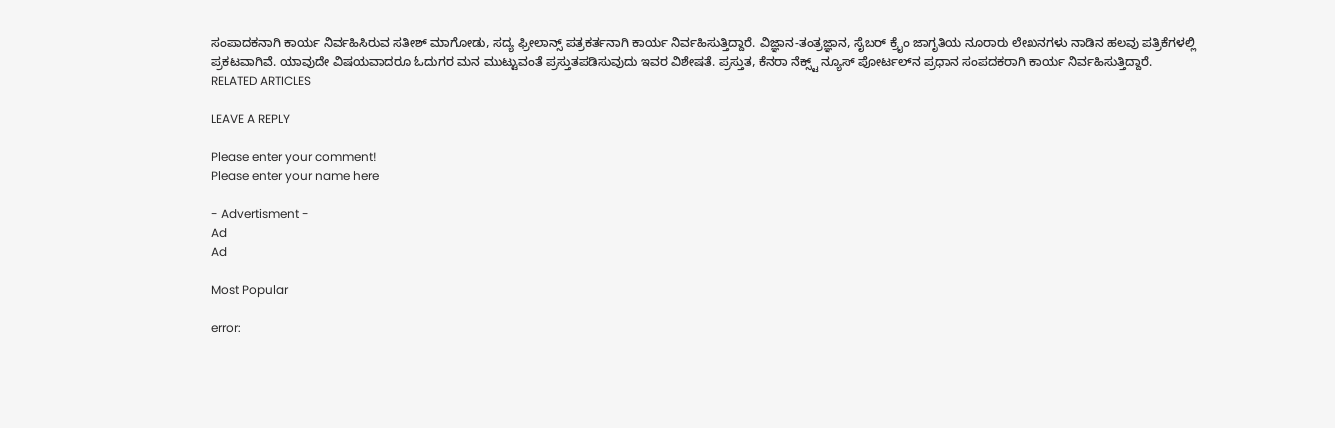ಸಂಪಾದಕನಾಗಿ ಕಾರ್ಯ ನಿರ್ವಹಿಸಿರುವ ಸತೀಶ್‌ ಮಾಗೋಡು, ಸದ್ಯ ಫ್ರೀಲಾನ್ಸ್‌ ಪತ್ರಕರ್ತನಾಗಿ ಕಾರ್ಯ ನಿರ್ವಹಿಸುತ್ತಿದ್ದಾರೆ. ವಿಜ್ಞಾನ-ತಂತ್ರಜ್ಞಾನ, ಸೈಬರ್‌ ಕ್ರೈಂ ಜಾಗೃತಿಯ ನೂರಾರು ಲೇಖನಗಳು ನಾಡಿನ ಹಲವು ಪತ್ರಿಕೆಗಳಲ್ಲಿ ಪ್ರಕಟವಾಗಿವೆ. ಯಾವುದೇ ವಿಷಯವಾದರೂ ಓದುಗರ ಮನ ಮುಟ್ಟುವಂತೆ ಪ್ರಸ್ತುತಪಡಿಸುವುದು ಇವರ ವಿಶೇಷತೆ. ಪ್ರಸ್ತುತ, ಕೆನರಾ ನೆಕ್ಸ್ಟ್‌ ನ್ಯೂಸ್‌ ಪೋರ್ಟಲ್‌ನ ಪ್ರಧಾನ ಸಂಪದಕರಾಗಿ ಕಾರ್ಯ ನಿರ್ವಹಿಸುತ್ತಿದ್ದಾರೆ.
RELATED ARTICLES

LEAVE A REPLY

Please enter your comment!
Please enter your name here

- Advertisment -
Ad
Ad

Most Popular

error: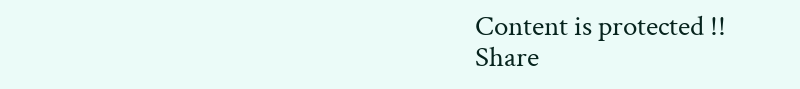Content is protected !!
Share